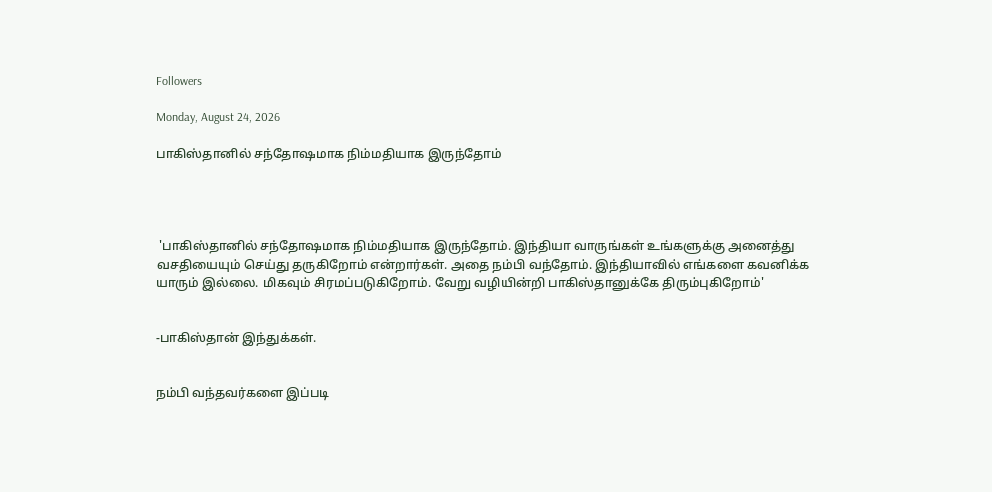Followers

Monday, August 24, 2026

பாகிஸ்தானில் சந்தோஷமாக நிம்மதியாக இருந்தோம்




 'பாகிஸ்தானில் சந்தோஷமாக நிம்மதியாக இருந்தோம். இந்தியா வாருங்கள் உங்களுக்கு அனைத்து வசதியையும் செய்து தருகிறோம் என்றார்கள். அதை நம்பி வந்தோம். இந்தியாவில் எங்களை கவனிக்க யாரும் இல்லை. மிகவும் சிரமப்படுகிறோம். வேறு வழியின்றி பாகிஸ்தானுக்கே திரும்புகிறோம்'


-பாகிஸ்தான் இந்துக்கள்.


நம்பி வந்தவர்களை இப்படி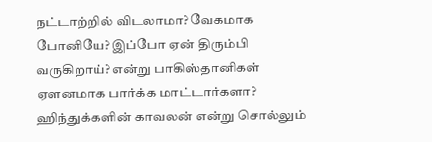நட்டாற்றில் விடலாமா? வேகமாக போனியே? இப்போ ஏன் திரும்பி வருகிறாய்? என்று பாகிஸ்தானிகள் ஏளனமாக பார்க்க மாட்டார்களா? ஹிந்துக்களின் காவலன் என்று சொல்லும்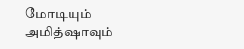மோடியும் அமித்ஷாவும்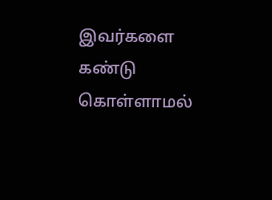இவர்களை கண்டு கொள்ளாமல்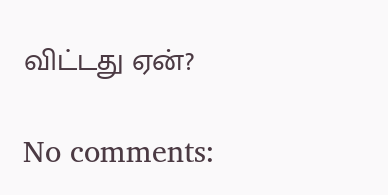விட்டது ஏன்?

No comments: